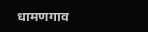धामणगाव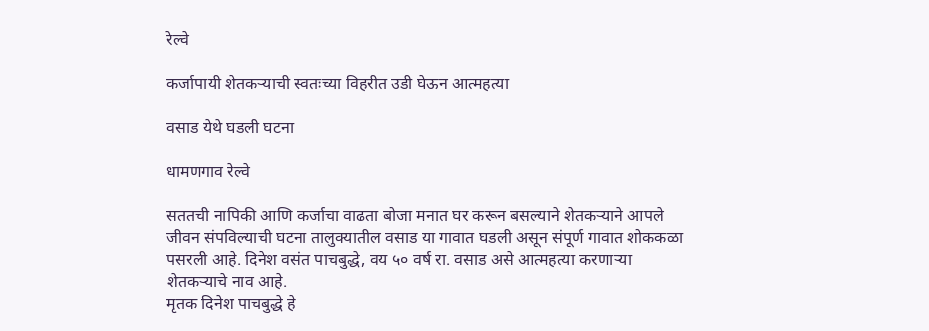रेल्वे

कर्जापायी शेतकऱ्याची स्वतःच्या विहरीत उडी घेऊन आत्महत्या

वसाड येथे घडली घटना

धामणगाव रेल्वे

सततची नापिकी आणि कर्जाचा वाढता बोजा मनात घर करून बसल्याने शेतकऱ्याने आपले जीवन संपविल्याची घटना तालुक्यातील वसाड या गावात घडली असून संपूर्ण गावात शोककळा पसरली आहे. दिनेश वसंत पाचबुद्धे, वय ५० वर्ष रा. वसाड असे आत्महत्या करणाऱ्या शेतकऱ्याचे नाव आहे.
मृतक दिनेश पाचबुद्धे हे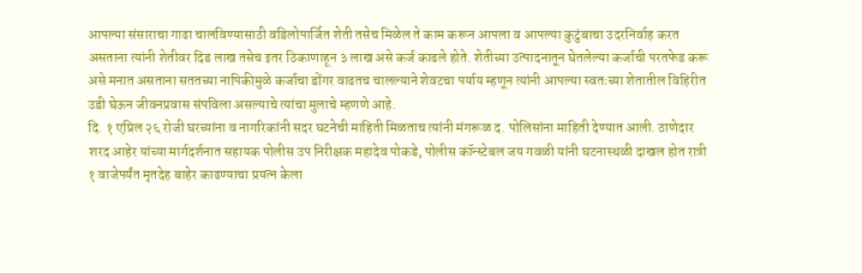आपल्या संसाराचा गाढा चालविण्यासाठी वडिलोपार्जित शेती तसेच मिळेल ते काम करून आपला व आपल्या कुटुंबाचा उदरनिर्वाह करत असताना त्यांनी शेतीवर दिड लाख तसेच इतर ठिकाणाहून ३ लाख असे कर्ज काढले होते. शेतीच्या उत्पादनातून घेतलेल्या कर्जाची परतफेड करू असे मनात असताना सततच्या नापिकीमुळे कर्जाचा डोंगर वाढतच चालल्याने शेवटचा पर्याय म्हणून त्यांनी आपल्या स्वतःच्या शेतातील विहिरीत उडी घेऊन जीवनप्रवास संपविला असल्याचे त्यांचा मुलाचे म्हणणे आहे.
दि. १ एप्रिल २६ रोजी घरच्यांना व नागरिकांनी सदर घटनेची माहिती मिळताच त्यांनी मंगरूळ द. पोलिसांना माहिती देण्यात आली. ठाणेदार शरद आहेर यांच्या मार्गदर्शनात सहायक पोलीस उप निरीक्षक महादेव पोकडे, पोलीस कॉन्स्टेबल जय गवळी यांनी घटनास्थळी दाखल होत रात्री १ वाजेपर्यंत मृतदेह बाहेर काढण्याचा प्रयत्न केला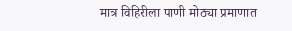मात्र विहिरीला पाणी मोठ्या प्रमाणात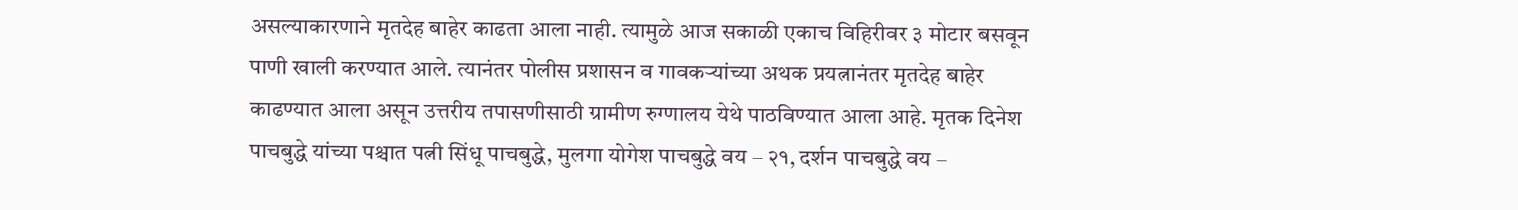असल्याकारणाने मृतदेह बाहेर काढता आला नाही. त्यामुळे आज सकाळी एकाच विहिरीवर ३ मोटार बसवून पाणी खाली करण्यात आले. त्यानंतर पोलीस प्रशासन व गावकऱ्यांच्या अथक प्रयत्नानंतर मृतदेह बाहेर काढण्यात आला असून उत्तरीय तपासणीसाठी ग्रामीण रुग्णालय येथे पाठविण्यात आला आहे. मृतक दिनेश पाचबुद्धे यांच्या पश्चात पत्नी सिंधू पाचबुद्धे, मुलगा योगेश पाचबुद्धे वय – २१, दर्शन पाचबुद्धे वय –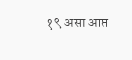१९ असा आप्त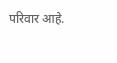परिवार आहे.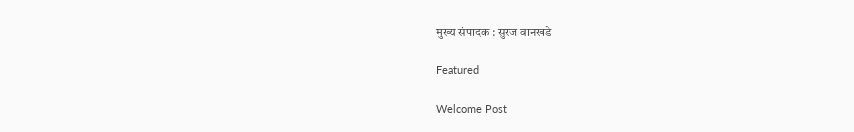मुख्य संपादक : सुरज वानखडे

Featured

Welcome Post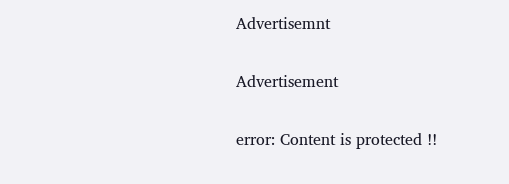Advertisemnt

Advertisement

error: Content is protected !!